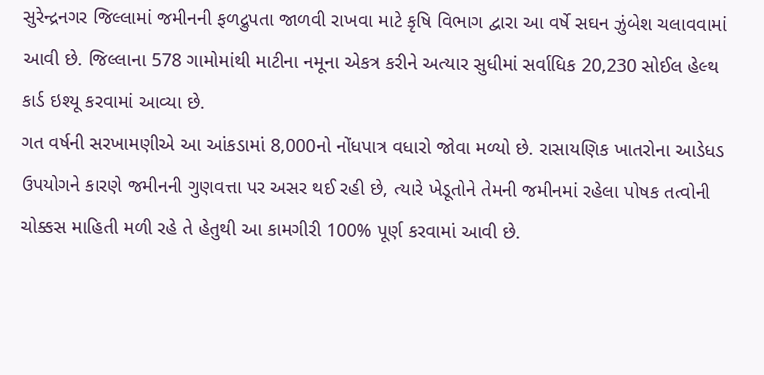સુરેન્દ્રનગર જિલ્લામાં જમીનની ફળદ્રુપતા જાળવી રાખવા માટે કૃષિ વિભાગ દ્વારા આ વર્ષે સઘન ઝુંબેશ ચલાવવામાં આવી છે. જિલ્લાના 578 ગામોમાંથી માટીના નમૂના એકત્ર કરીને અત્યાર સુધીમાં સર્વાધિક 20,230 સોઈલ હેલ્થ કાર્ડ ઇશ્યૂ કરવામાં આવ્યા છે.
ગત વર્ષની સરખામણીએ આ આંકડામાં 8,000નો નોંધપાત્ર વધારો જોવા મળ્યો છે. રાસાયણિક ખાતરોના આડેધડ ઉપયોગને કારણે જમીનની ગુણવત્તા પર અસર થઈ રહી છે, ત્યારે ખેડૂતોને તેમની જમીનમાં રહેલા પોષક તત્વોની ચોક્કસ માહિતી મળી રહે તે હેતુથી આ કામગીરી 100% પૂર્ણ કરવામાં આવી છે.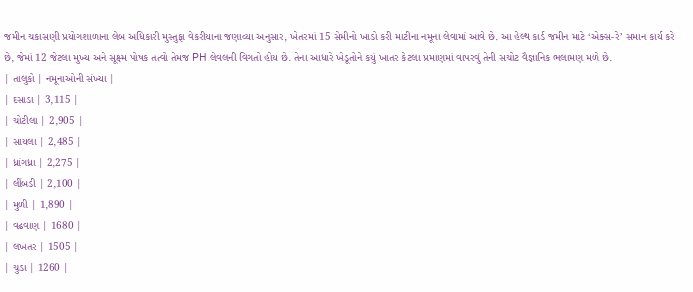જમીન ચકાસણી પ્રયોગશાળાના લેબ અધિકારી મુસ્તુફા વેકરીયાના જણાવ્યા અનુસાર, ખેતરમાં 15 સેમીનો ખાડો કરી માટીના નમૂના લેવામાં આવે છે. આ હેલ્થ કાર્ડ જમીન માટે ‘એક્સ-રે’ સમાન કાર્ય કરે છે, જેમાં 12 જેટલા મુખ્ય અને સૂક્ષ્મ પોષક તત્વો તેમજ PH લેવલની વિગતો હોય છે. તેના આધારે ખેડૂતોને કયું ખાતર કેટલા પ્રમાણમાં વાપરવું તેની સચોટ વૈજ્ઞાનિક ભલામણ મળે છે.
| તાલુકો | નમૂનાઓની સંખ્યા |
| દસાડા | 3,115 |
| ચોટીલા | 2,905 |
| સાયલા | 2,485 |
| ધ્રાંગધ્રા | 2,275 |
| લીંબડી | 2,100 |
| મુળી | 1,890 |
| વઢવાણ | 1680 |
| લખતર | 1505 |
| ચુડા | 1260 |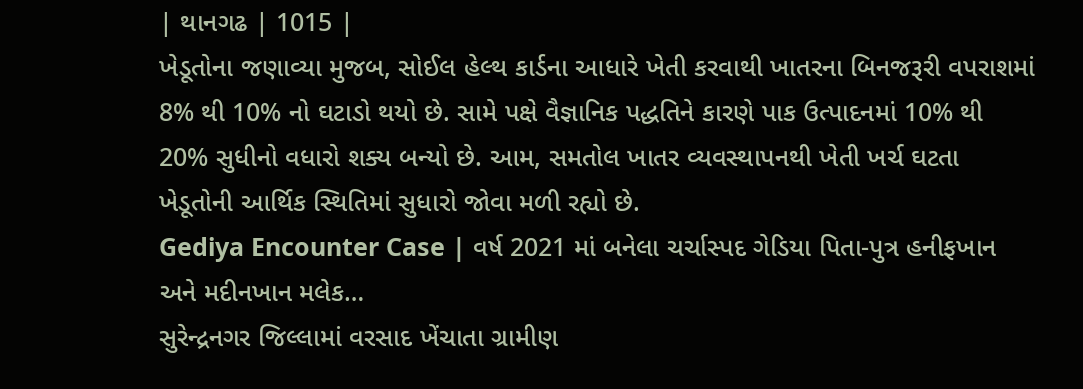| થાનગઢ | 1015 |
ખેડૂતોના જણાવ્યા મુજબ, સોઈલ હેલ્થ કાર્ડના આધારે ખેતી કરવાથી ખાતરના બિનજરૂરી વપરાશમાં 8% થી 10% નો ઘટાડો થયો છે. સામે પક્ષે વૈજ્ઞાનિક પદ્ધતિને કારણે પાક ઉત્પાદનમાં 10% થી 20% સુધીનો વધારો શક્ય બન્યો છે. આમ, સમતોલ ખાતર વ્યવસ્થાપનથી ખેતી ખર્ચ ઘટતા ખેડૂતોની આર્થિક સ્થિતિમાં સુધારો જોવા મળી રહ્યો છે.
Gediya Encounter Case | વર્ષ 2021 માં બનેલા ચર્ચાસ્પદ ગેડિયા પિતા-પુત્ર હનીફખાન અને મદીનખાન મલેક…
સુરેન્દ્રનગર જિલ્લામાં વરસાદ ખેંચાતા ગ્રામીણ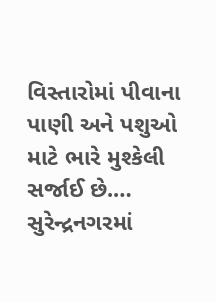વિસ્તારોમાં પીવાના પાણી અને પશુઓ માટે ભારે મુશ્કેલી સર્જાઈ છે.…
સુરેન્દ્રનગરમાં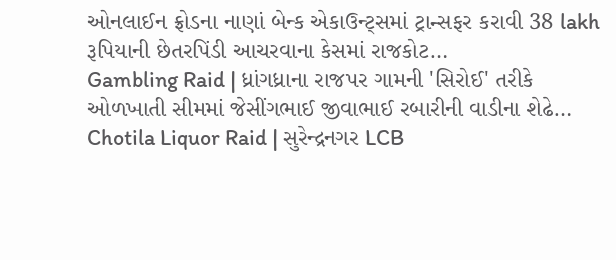ઓનલાઈન ફ્રોડના નાણાં બેન્ક એકાઉન્ટ્સમાં ટ્રાન્સફર કરાવી 38 lakh રૂપિયાની છેતરપિંડી આચરવાના કેસમાં રાજકોટ…
Gambling Raid | ધ્રાંગધ્રાના રાજપર ગામની 'સિરોઈ' તરીકે ઓળખાતી સીમમાં જેસીંગભાઈ જીવાભાઈ રબારીની વાડીના શેઢે…
Chotila Liquor Raid | સુરેન્દ્રનગર LCB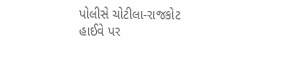પોલીસે ચોટીલા-રાજકોટ હાઈવે પર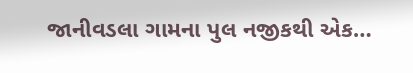જાનીવડલા ગામના પુલ નજીકથી એક…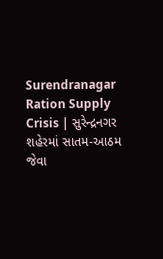Surendranagar Ration Supply Crisis | સુરેન્દ્રનગર શહેરમાં સાતમ-આઠમ જેવા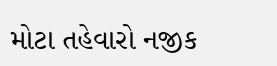મોટા તહેવારો નજીક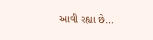આવી રહ્યા છે…